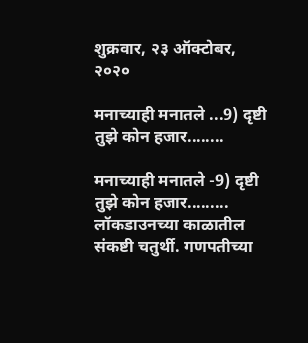शुक्रवार, २३ ऑक्टोबर, २०२०

मनाच्याही मनातले ...9) दृष्टी तुझे कोन हजार........

मनाच्याही मनातले -9) दृष्टी तुझे कोन हजार.........
लॉकडाउनच्या काळातील संकष्टी चतुर्थी. गणपतीच्या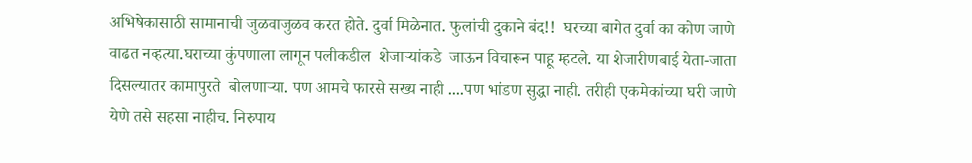अभिषेकासाठी सामानाची जुळवाजुळव करत होते. दुर्वा मिळेनात. फुलांची दुकाने बंद!!  घरच्या बागेत दुर्वा का कोण जाणे वाढत नव्हत्या.घराच्या कुंपणाला लागून पलीकडील  शेजाऱ्यांकडे  जाऊन विचारून पाहू म्हटले. या शेजारीणबाई येता-जाता दिसल्यातर कामापुरते  बोलणाऱ्या. पण आमचे फारसे सख्य नाही ....पण भांडण सुद्धा नाही. तरीही एकमेकांच्या घरी जाणे येणे तसे सहसा नाहीच. निरुपाय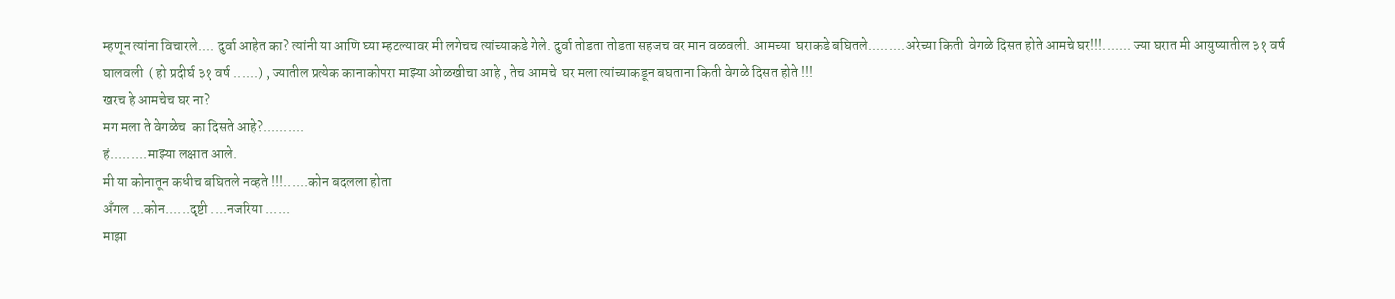म्हणून त्यांना विचारले.... दुर्वा आहेत का? त्यांनी या आणि घ्या म्हटल्यावर मी लगेचच त्यांच्याकडे गेले. दुर्वा तोडता तोडता सहजच वर मान वळवली. आमच्या  घराकडे बघितले.........अरेच्या किती  वेगळे दिसत होते आमचे घर!!!....... ज्या घरात मी आयुष्यातील ३१ वर्ष घालवली  ( हो प्रदीर्घ ३१ वर्ष ......) , ज्यातील प्रत्येक कानाकोपरा माझ्या ओळखीचा आहे , तेच आमचे  घर मला त्यांच्याकडून बघताना किती वेगळे दिसत होते !!!
खरच हे आमचेच घर ना?
मग मला ते वेगळेच  का दिसते आहे?..........
हं.........माझ्या लक्षात आले.
मी या कोनातून कधीच बघितले नव्हते !!!......कोन बदलला होता
अँगल ...कोन......दृष्टी ....नजरिया ......
माझा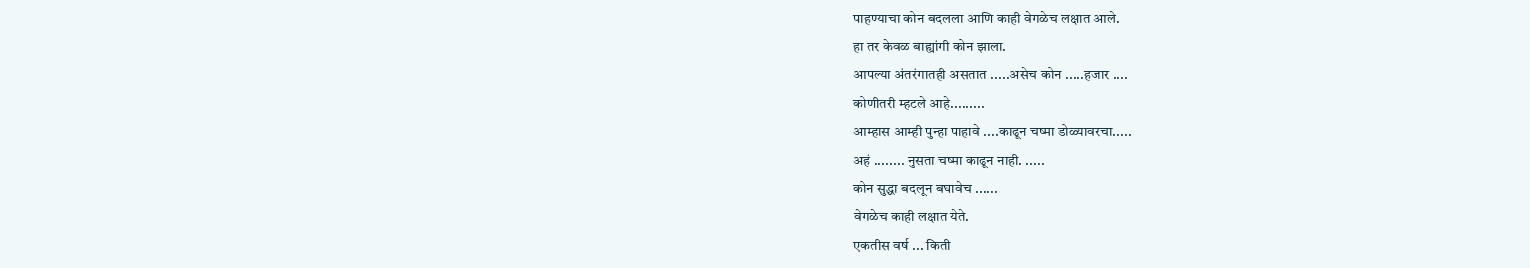पाहण्याचा कोन बदलला आणि काही वेगळेच लक्षात आले.
हा तर केवळ बाह्यांगी कोन झाला.
आपल्या अंतरंगातही असतात .....असेच कोन .....हजार ....
कोणीतरी म्हटले आहे.........
आम्हास आम्ही पुन्हा पाहावे ....काढून चष्मा डोळ्यावरचा.....
अहं ........ नुसता चष्मा काढून नाही. .....
कोन सुद्धा बदलून बघावेच ......
वेगळेच काही लक्षात येते.
एकतीस वर्ष ... किती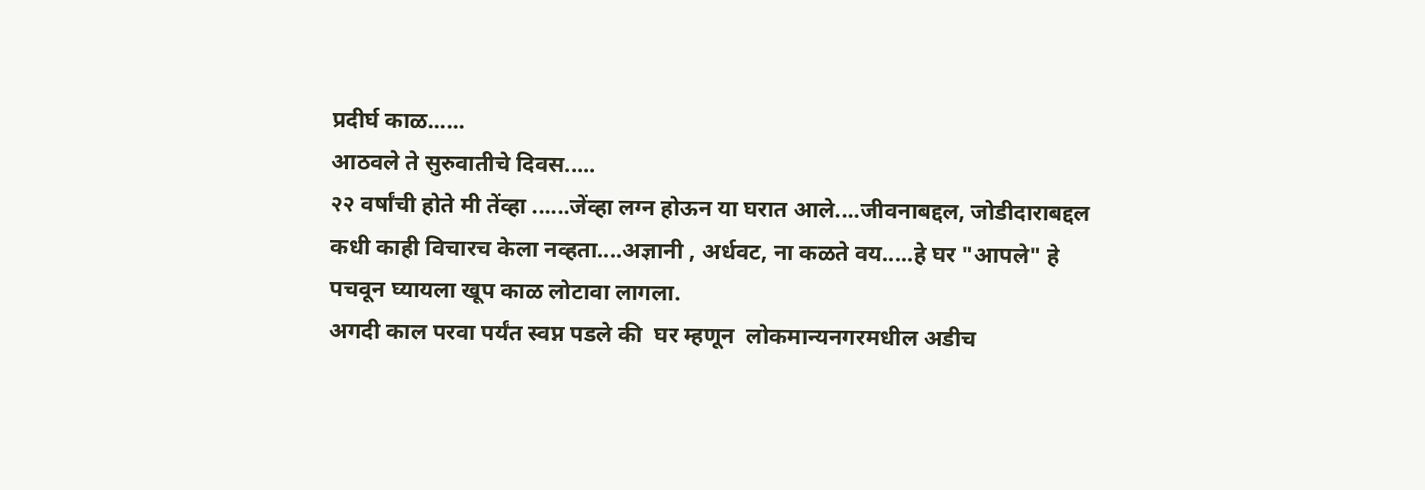प्रदीर्घ काळ......
आठवले ते सुरुवातीचे दिवस.....
२२ वर्षांची होते मी तेंव्हा ......जेंव्हा लग्न होऊन या घरात आले....जीवनाबद्दल, जोडीदाराबद्दल कधी काही विचारच केला नव्हता....अज्ञानी , अर्धवट, ना कळते वय.....हे घर "आपले" हे पचवून घ्यायला खूप काळ लोटावा लागला.
अगदी काल परवा पर्यंत स्वप्न पडले की  घर म्हणून  लोकमान्यनगरमधील अडीच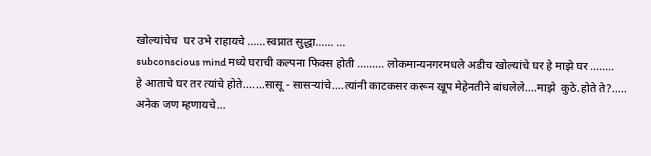खोल्यांचेच  घर उभे राहायचे ......स्वप्नात सुद्धा...... ...
subconscious mind मध्ये घराची कल्पना फिक्स होती ......... लोकमान्यनगरमधले अडीच खोल्यांचे घर हे माझे घर ........
हे आताचे घर तर त्यांचे होते.......सासू - सासऱ्यांचे....त्यांनी काटकसर करून खूप मेहेनतीने बांधलेले....माझे  कुठे.होते ते?.....
अनेक जण म्हणायचे...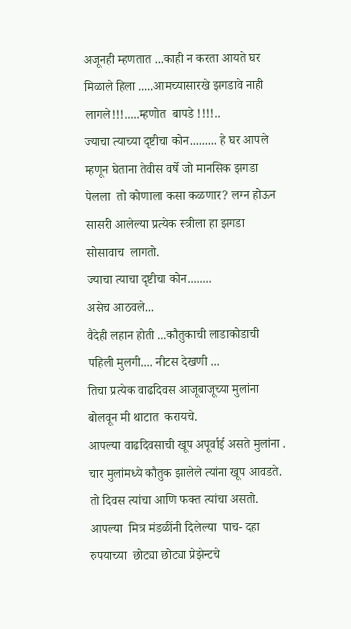अजूनही म्हणतात ...काही न करता आयते घर मिळाले हिला .....आमच्यासारखे झगडावे नाही लागले!!!.....म्हणोत  बापडे !!!!..
ज्याचा त्याच्या दृष्टीचा कोन......... हे घर आपले म्हणून घेताना तेवीस वर्षे जो मानसिक झगडा पेलला  तो कोणाला कसा कळणार? लग्न होऊन सासरी आलेल्या प्रत्येक स्त्रीला हा झगडा सोसावाच  लागतो.
ज्याचा त्याचा दृष्टीचा कोन........
असेच आठवले...
वैदेही लहान होती ...कौतुकाची लाडाकोडाची  पहिली मुलगी.... नीटस देखणी ...
तिचा प्रत्येक वाढदिवस आजूबाजूच्या मुलांना बोलवून मी थाटात  करायचे.
आपल्या वाढदिवसाची खूप अपूर्वाई असते मुलांना .
चार मुलांमध्ये कौतुक झालेले त्यांना खूप आवडते.
तो दिवस त्यांचा आणि फक्त त्यांचा असतो.  आपल्या  मित्र मंडळींनी दिलेल्या  पाच- दहा रुपयाच्या  छोट्या छोट्या प्रेझेन्टचे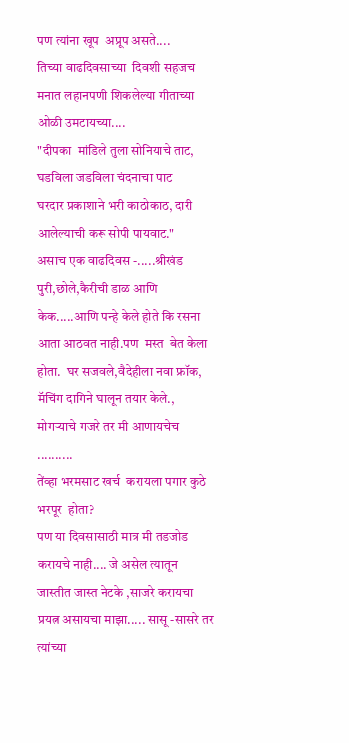पण त्यांना खूप  अप्रूप असते....
तिच्या वाढदिवसाच्या  दिवशी सहजच मनात लहानपणी शिकलेल्या गीताच्या ओळी उमटायच्या....
"दीपका  मांडिले तुला सोनियाचे ताट, घडविला जडविला चंदनाचा पाट
घरदार प्रकाशाने भरी काठोकाठ, दारी आलेल्याची करू सोपी पायवाट."
असाच एक वाढदिवस -.....श्रीखंड पुरी,छोले,कैरीची डाळ आणि केक.....आणि पन्हे केले होते कि रसना आता आठवत नाही.पण  मस्त  बेत केला होता.  घर सजवले,वैदेहीला नवा फ्रॉक, मॅचिंग दागिने घालून तयार केले., मोगऱ्याचे गजरे तर मी आणायचेच ..........
तेंव्हा भरमसाट खर्च  करायला पगार कुठे भरपूर  होता?
पण या दिवसासाठी मात्र मी तडजोड करायचे नाही.... जे असेल त्यातून जास्तीत जास्त नेटके ,साजरे करायचा प्रयत्न असायचा माझा..... सासू -सासरे तर त्यांच्या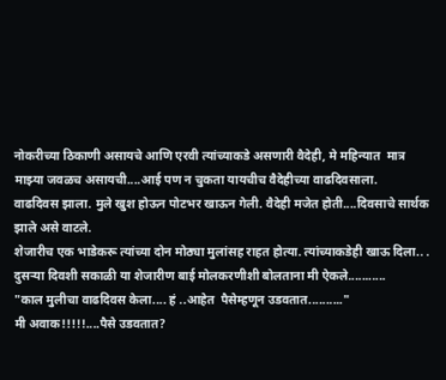नोकरीच्या ठिकाणी असायचे आणि एरवी त्यांच्याकडे असणारी वैदेही, मे महिन्यात  मात्र माझ्या जवळच असायची....आई पण न चुकता यायचीच वैदेहीच्या वाढदिवसाला.
वाढदिवस झाला. मुले खुश होऊन पोटभर खाऊन गेली. वैदेही मजेत होती....दिवसाचे सार्थक झाले असे वाटले.
शेजारीच एक भाडेकरू त्यांच्या दोन मोठ्या मुलांसह राहत होत्या. त्यांच्याकडेही खाऊ दिला.. .
दुसऱ्या दिवशी सकाळी या शेजारीण बाई मोलकरणीशी बोलताना मी ऐकले...........
"काल मुलीचा वाढदिवस केला.... हं ..आहेत  पैसेम्हणून उडवतात.........."
मी अवाक!!!!!....पैसे उडवतात?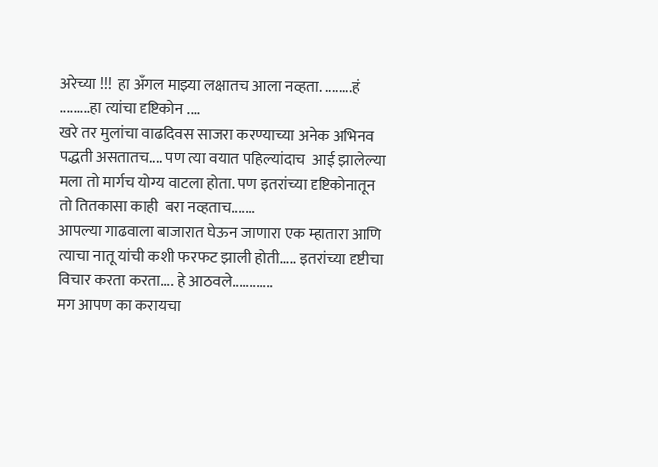अरेच्या !!!  हा अँगल माझ्या लक्षातच आला नव्हता. ........हं .........हा त्यांचा दृष्टिकोन ....
खरे तर मुलांचा वाढदिवस साजरा करण्याच्या अनेक अभिनव पद्धती असतातच.... पण त्या वयात पहिल्यांदाच  आई झालेल्या मला तो मार्गच योग्य वाटला होता. पण इतरांच्या दृष्टिकोनातून तो तितकासा काही  बरा नव्हताच.......
आपल्या गाढवाला बाजारात घेऊन जाणारा एक म्हातारा आणि त्याचा नातू यांची कशी फरफट झाली होती..... इतरांच्या दृष्टीचा विचार करता करता.... हे आठवले............
मग आपण का करायचा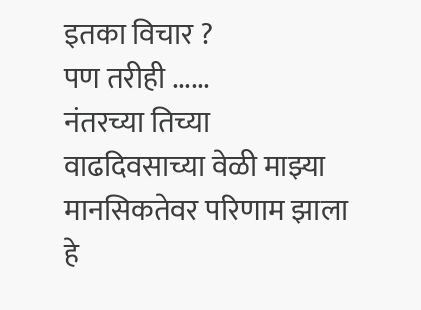इतका विचार ?
पण तरीही ......
नंतरच्या तिच्या वाढदिवसाच्या वेळी माझ्या  मानसिकतेवर परिणाम झाला हे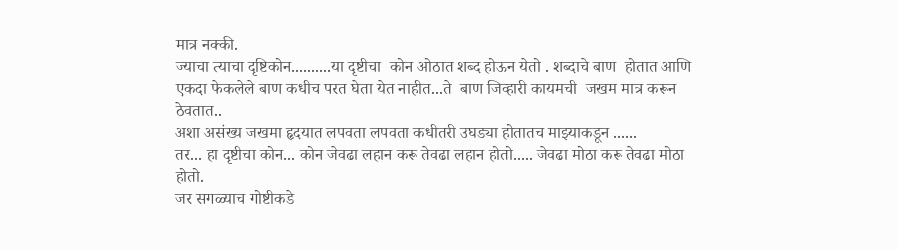मात्र नक्की.
ज्याचा त्याचा दृष्टिकोन..........या दृष्टीचा  कोन ओठात शब्द होऊन येतो . शब्दाचे बाण  होतात आणि एकदा फेकलेले बाण कधीच परत घेता येत नाहीत...ते  बाण जिव्हारी कायमची  जखम मात्र करून ठेवतात..
अशा असंख्य जखमा हृदयात लपवता लपवता कधीतरी उघड्या होतातच माझ्याकडून ......
तर... हा दृष्टीचा कोन... कोन जेवढा लहान करू तेवढा लहान होतो..... जेवढा मोठा करू तेवढा मोठा होतो.
जर सगळ्याच गोष्टीकडे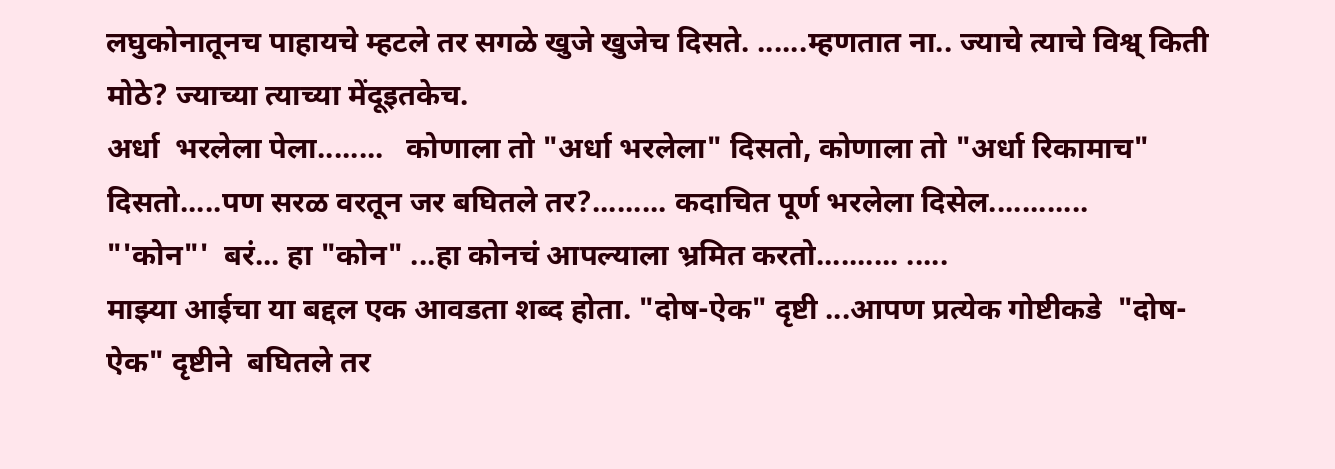लघुकोनातूनच पाहायचे म्हटले तर सगळे खुजे खुजेच दिसते. ......म्हणतात ना.. ज्याचे त्याचे विश्व् किती मोठे? ज्याच्या त्याच्या मेंदूइतकेच.
अर्धा  भरलेला पेला........   कोणाला तो "अर्धा भरलेला" दिसतो, कोणाला तो "अर्धा रिकामाच" दिसतो.....पण सरळ वरतून जर बघितले तर?......... कदाचित पूर्ण भरलेला दिसेल............
"'कोन"'  बरं... हा "कोन" ...हा कोनचं आपल्याला भ्रमित करतो.......... .....
माझ्या आईचा या बद्दल एक आवडता शब्द होता. "दोष-ऐक" दृष्टी ...आपण प्रत्येक गोष्टीकडे  "दोष-ऐक" दृष्टीने  बघितले तर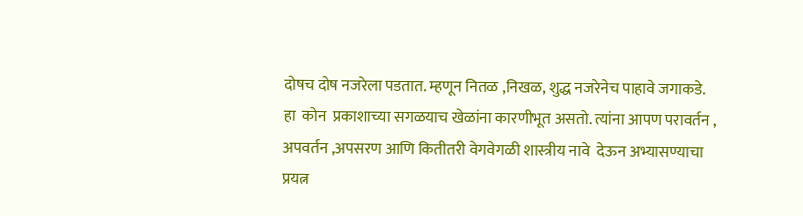दोषच दोष नजरेला पडतात. म्हणून नितळ ,निखळ, शुद्ध नजरेनेच पाहावे जगाकडे.
हा  कोन  प्रकाशाच्या सगळयाच खेळांना कारणीभूत असतो. त्यांना आपण परावर्तन , अपवर्तन ,अपसरण आणि कितीतरी वेगवेगळी शास्त्रीय नावे  देऊन अभ्यासण्याचा प्रयत्न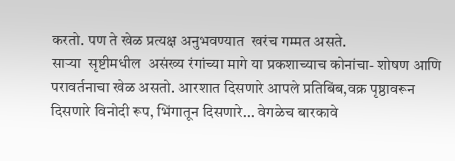करतो. पण ते खेळ प्रत्यक्ष अनुभवण्यात  खरंच गम्मत असते.
साऱ्या  सृष्टीमधील  असंख्य रंगांच्या मागे या प्रकशाच्याच कोनांचा- शोषण आणि  परावर्तनाचा खेळ असतो. आरशात दिसणारे आपले प्रतिबिंब,वक्र पृष्ठावरून दिसणारे विनोदी रूप, भिंगातून दिसणारे... वेगळेच बारकावे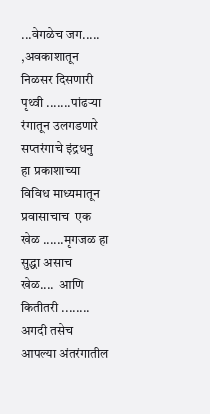...वेगळेच जग..... ,अवकाशातून निळसर दिसणारी पृथ्वी .......पांढऱ्या रंगातून उलगडणारे सप्तरंगाचे इंद्रधनु  हा प्रकाशाच्या विविध माध्यमातून प्रवासाचाच  एक खेळ ......मृगजळ हा सुद्धा असाच  खेळ....  आणि कितीतरी ........
अगदी तसेच  आपल्या अंतरंगातील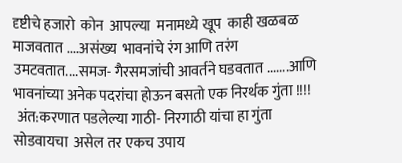दृष्टीचे हजारो  कोन  आपल्या  मनामध्ये खूप  काही खळबळ माजवतात ....असंख्य  भावनांचे रंग आणि तरंग उमटवतात....समज- गैरसमजांची आवर्तने घडवतात .......आणि भावनांच्या अनेक पदरांचा होऊन बसतो एक निरर्थक गुंता !!!!
 अंत:करणात पडलेल्या गाठी- निरगाठी यांचा हा गुंता सोडवायचा  असेल तर एकच उपाय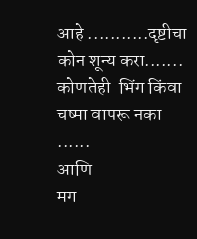आहे ...........दृष्टीचा कोन शून्य करा....... कोणतेही  भिंग किंवा चष्मा वापरू नका ......
आणि
मग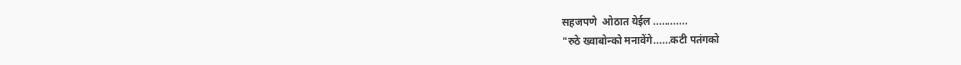सहजपणे  ओठात येईल ............
"रुठे ख्वाबोन्को मनावेंगे......कटी पतंगको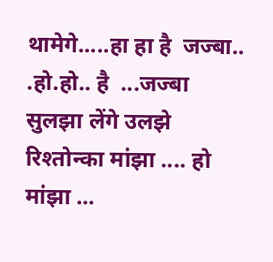थामेगे.....हा हा है  जज्बा.. .हो.हो.. है  ...जज्बा
सुलझा लेंगे उलझे रिश्तोन्का मांझा .... हो  मांझा ...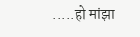.....हो मांझा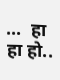...  हा हा हो..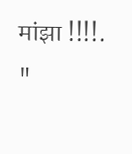मांझा !!!!. "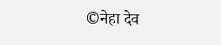©नेहा देव